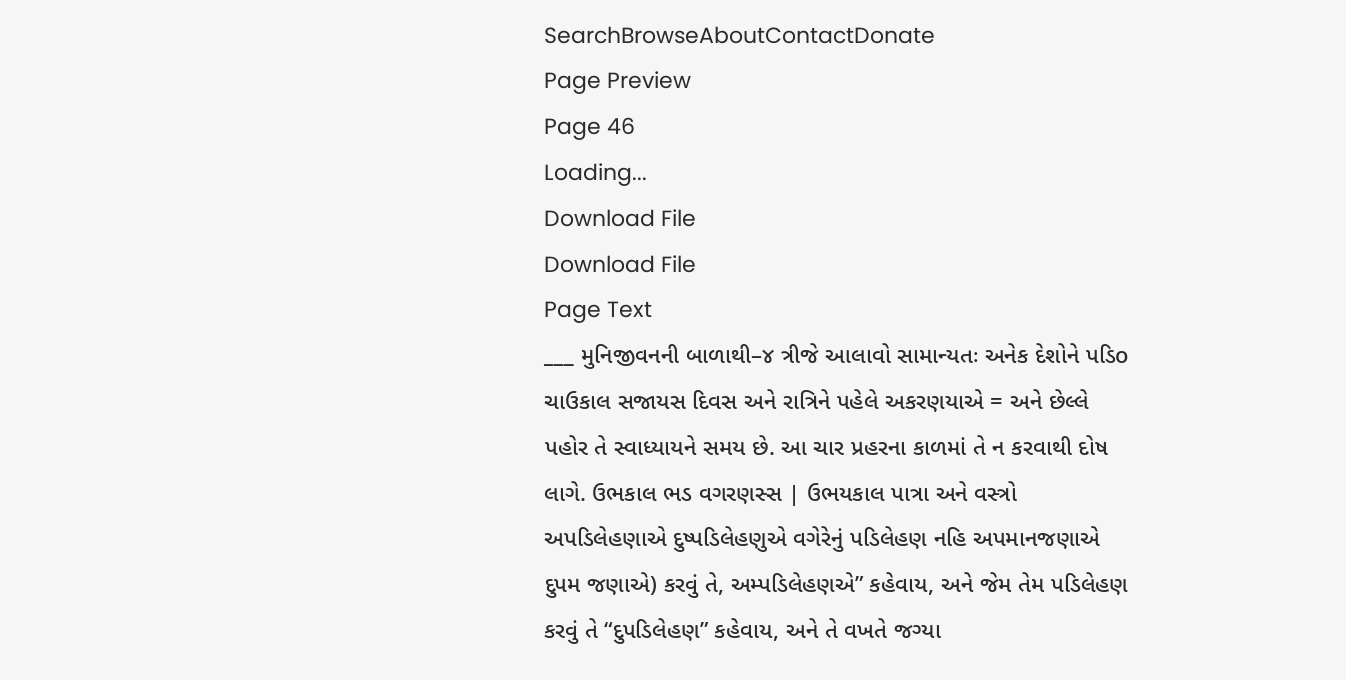SearchBrowseAboutContactDonate
Page Preview
Page 46
Loading...
Download File
Download File
Page Text
___ મુનિજીવનની બાળાથી–૪ ત્રીજે આલાવો સામાન્યતઃ અનેક દેશોને પડિo ચાઉકાલ સજાયસ દિવસ અને રાત્રિને પહેલે અકરણયાએ = અને છેલ્લે પહોર તે સ્વાધ્યાયને સમય છે. આ ચાર પ્રહરના કાળમાં તે ન કરવાથી દોષ લાગે. ઉભકાલ ભડ વગરણસ્સ | ઉભયકાલ પાત્રા અને વસ્ત્રો અપડિલેહણાએ દુષ્પડિલેહણુએ વગેરેનું પડિલેહણ નહિ અપમાનજણાએ દુપમ જણાએ) કરવું તે, અમ્પડિલેહણએ” કહેવાય, અને જેમ તેમ પડિલેહણ કરવું તે “દુપડિલેહણ” કહેવાય, અને તે વખતે જગ્યા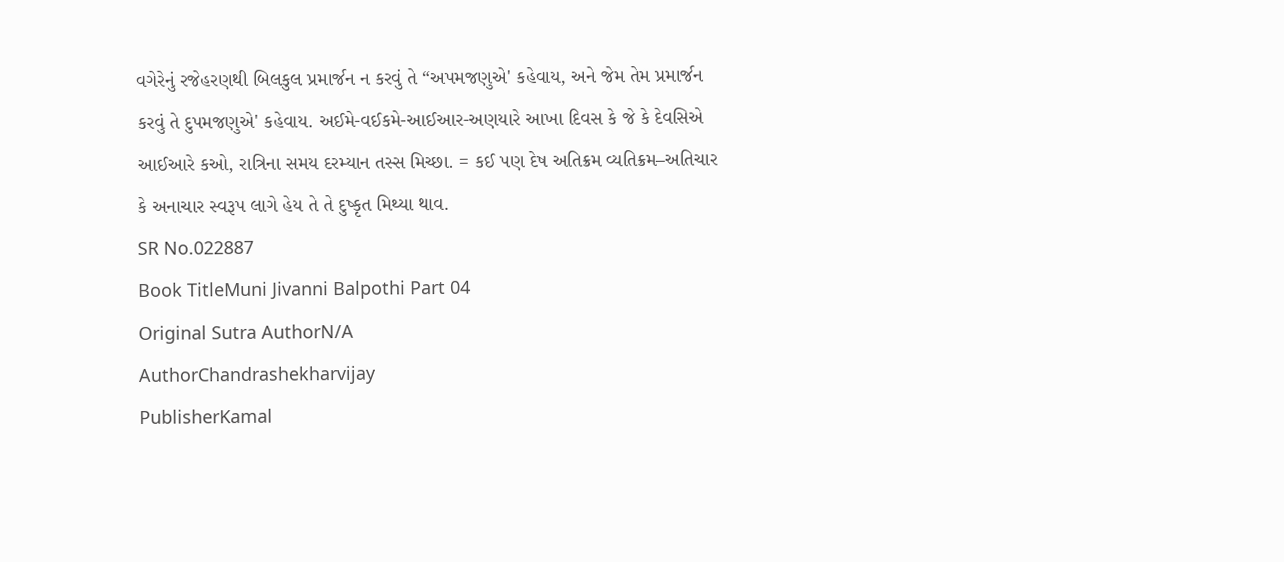વગેરેનું રજેહરણથી બિલકુલ પ્રમાર્જન ન કરવું તે “અપમજણુએ' કહેવાય, અને જેમ તેમ પ્રમાર્જન કરવું તે દુપમજણુએ' કહેવાય. અઈમે-વઈકમે-આઈઆર-અણયારે આખા દિવસ કે જે કે દેવસિએ આઈઆરે કઓ, રાત્રિના સમય દરમ્યાન તસ્સ મિચ્છા. = કઈ પણ દેષ અતિક્રમ વ્યતિક્રમ–અતિચાર કે અનાચાર સ્વરૂપ લાગે હેય તે તે દુષ્કૃત મિથ્યા થાવ.
SR No.022887
Book TitleMuni Jivanni Balpothi Part 04
Original Sutra AuthorN/A
AuthorChandrashekharvijay
PublisherKamal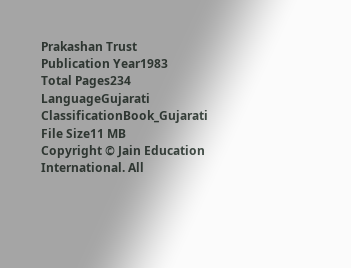Prakashan Trust
Publication Year1983
Total Pages234
LanguageGujarati
ClassificationBook_Gujarati
File Size11 MB
Copyright © Jain Education International. All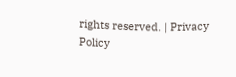rights reserved. | Privacy Policy